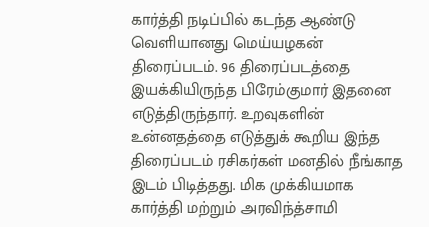கார்த்தி நடிப்பில் கடந்த ஆண்டு வெளியானது மெய்யழகன் திரைப்படம். 96 திரைப்படத்தை இயக்கியிருந்த பிரேம்குமார் இதனை எடுத்திருந்தார். உறவுகளின் உன்னதத்தை எடுத்துக் கூறிய இந்த திரைப்படம் ரசிகர்கள் மனதில் நீங்காத இடம் பிடித்தது. மிக முக்கியமாக கார்த்தி மற்றும் அரவிந்த்சாமி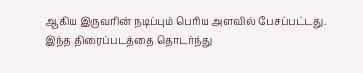ஆகிய இருவரின் நடிப்பும் பெரிய அளவில் பேசப்பட்டது.
இந்த திரைப்படத்தை தொடர்ந்து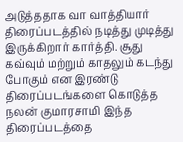அடுத்ததாக வா வாத்தியார் திரைப்படத்தில் நடித்து முடித்து இருக்கிறார் கார்த்தி. சூது கவ்வும் மற்றும் காதலும் கடந்து போகும் என இரண்டு திரைப்படங்களை கொடுத்த நலன் குமாரசாமி இந்த திரைப்படத்தை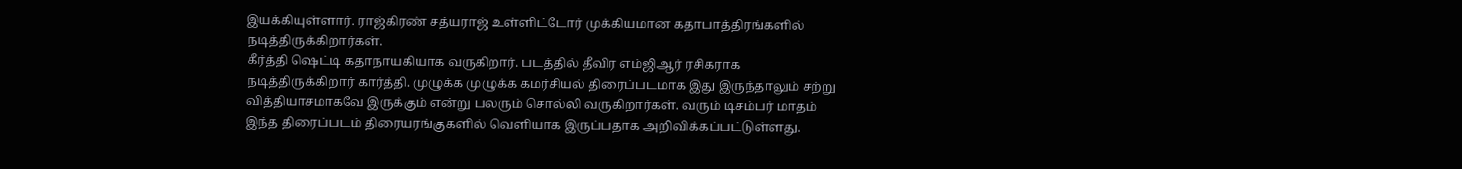இயக்கியுள்ளார். ராஜ்கிரண் சத்யராஜ் உள்ளிட்டோர் முக்கியமான கதாபாத்திரங்களில் நடித்திருக்கிறார்கள்.
கீர்த்தி ஷெட்டி கதாநாயகியாக வருகிறார். படத்தில் தீவிர எம்ஜிஆர் ரசிகராக நடித்திருக்கிறார் கார்த்தி. முழுக்க முழுக்க கமர்சியல் திரைப்படமாக இது இருந்தாலும் சற்று வித்தியாசமாகவே இருக்கும் என்று பலரும் சொல்லி வருகிறார்கள். வரும் டிசம்பர் மாதம் இந்த திரைப்படம் திரையரங்குகளில் வெளியாக இருப்பதாக அறிவிக்கப்பட்டுள்ளது.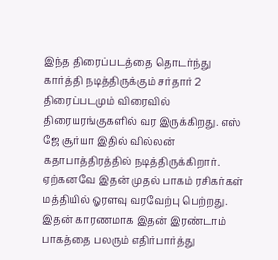இந்த திரைப்படத்தை தொடர்ந்து கார்த்தி நடித்திருக்கும் சர்தார் 2 திரைப்படமும் விரைவில் திரையரங்குகளில் வர இருக்கிறது. எஸ் ஜே சூர்யா இதில் வில்லன் கதாபாத்திரத்தில் நடித்திருக்கிறார். ஏற்கனவே இதன் முதல் பாகம் ரசிகர்கள் மத்தியில் ஓரளவு வரவேற்பு பெற்றது. இதன் காரணமாக இதன் இரண்டாம் பாகத்தை பலரும் எதிர்பார்த்து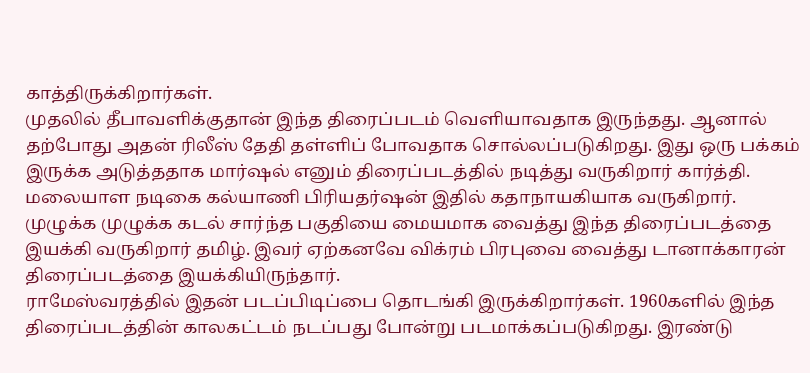காத்திருக்கிறார்கள்.
முதலில் தீபாவளிக்குதான் இந்த திரைப்படம் வெளியாவதாக இருந்தது. ஆனால் தற்போது அதன் ரிலீஸ் தேதி தள்ளிப் போவதாக சொல்லப்படுகிறது. இது ஒரு பக்கம் இருக்க அடுத்ததாக மார்ஷல் எனும் திரைப்படத்தில் நடித்து வருகிறார் கார்த்தி. மலையாள நடிகை கல்யாணி பிரியதர்ஷன் இதில் கதாநாயகியாக வருகிறார். முழுக்க முழுக்க கடல் சார்ந்த பகுதியை மையமாக வைத்து இந்த திரைப்படத்தை இயக்கி வருகிறார் தமிழ். இவர் ஏற்கனவே விக்ரம் பிரபுவை வைத்து டானாக்காரன் திரைப்படத்தை இயக்கியிருந்தார்.
ராமேஸ்வரத்தில் இதன் படப்பிடிப்பை தொடங்கி இருக்கிறார்கள். 1960களில் இந்த திரைப்படத்தின் காலகட்டம் நடப்பது போன்று படமாக்கப்படுகிறது. இரண்டு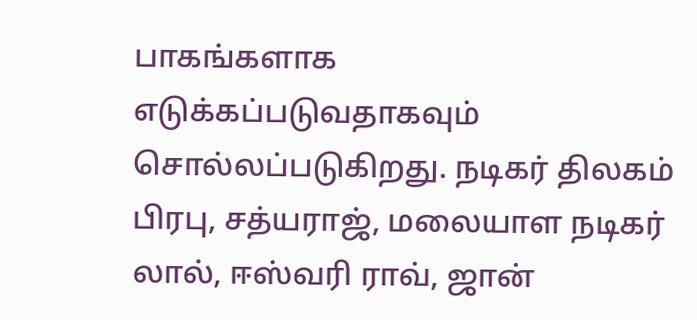பாகங்களாக எடுக்கப்படுவதாகவும் சொல்லப்படுகிறது. நடிகர் திலகம் பிரபு, சத்யராஜ், மலையாள நடிகர் லால், ஈஸ்வரி ராவ், ஜான்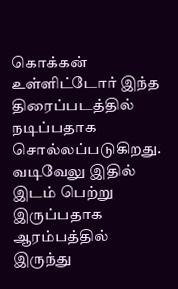கொக்கன் உள்ளிட்டோர் இந்த திரைப்படத்தில் நடிப்பதாக சொல்லப்படுகிறது. வடிவேலு இதில் இடம் பெற்று இருப்பதாக ஆரம்பத்தில் இருந்து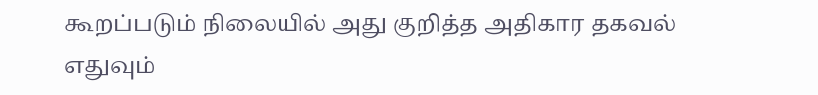கூறப்படும் நிலையில் அது குறித்த அதிகார தகவல் எதுவும்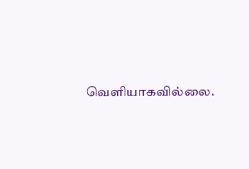வெளியாகவில்லை.